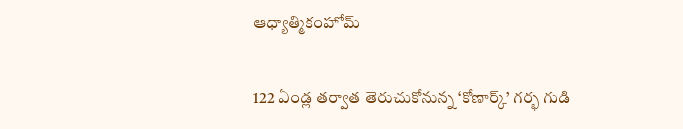ఆధ్యాత్మికంహోమ్

122 ఏండ్ల తర్వాత తెరుచుకోనున్న ‘కోణార్క్‌’ గర్భ గుడి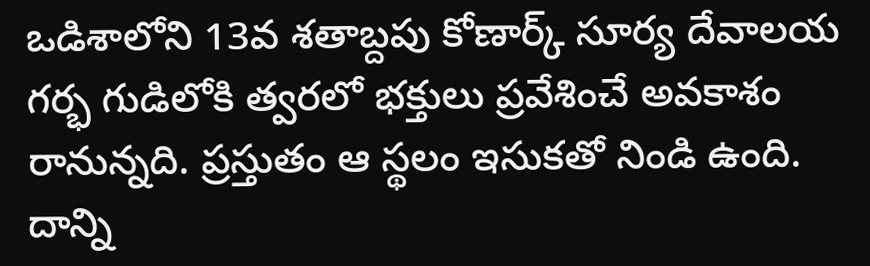ఒడిశాలోని 13వ శతాబ్దపు కోణార్క్‌ సూర్య దేవాలయ గర్భ గుడిలోకి త్వరలో భక్తులు ప్రవేశించే అవకాశం రానున్నది. ప్రస్తుతం ఆ స్థలం ఇసుకతో నిండి ఉంది. దాన్ని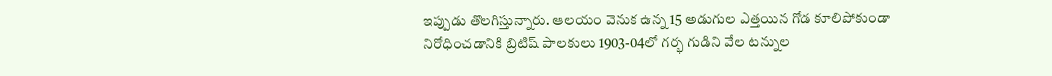ఇప్పుడు తొలగిస్తున్నారు. ఆలయం వెనుక ఉన్న 15 అడుగుల ఎత్తయిన గోడ కూలిపోకుండా నిరోధించడానికి బ్రిటిష్‌ పాలకులు 1903-04లో గర్భ గుడిని వేల టన్నుల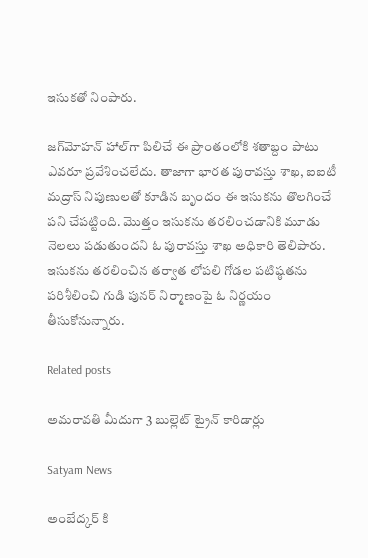ఇసుకతో నింపారు.

జగ్‌మోహన్‌ హాల్‌గా పిలిచే ఈ ప్రాంతంలోకి శతాబ్దం పాటు ఎవరూ ప్రవేశించలేదు. తాజాగా భారత పురావస్తు శాఖ, ఐఐటీ మద్రాస్‌ నిపుణులతో కూడిన బృందం ఈ ఇసుకను తొలగించే పని చేపట్టింది. మొత్తం ఇసుకను తరలించడానికి మూడు నెలలు పడుతుందని ఓ పురావస్తు శాఖ అధికారి తెలిపారు. ఇసుకను తరలించిన తర్వాత లోపలి గోడల పటిష్ఠతను పరిశీలించి గుడి పునర్‌ నిర్మాణంపై ఓ నిర్ణయం తీసుకోనున్నారు.

Related posts

అమరావతి మీదుగా 3 బుల్లెట్ ట్రైన్ కారిడార్లు

Satyam News

అంబేద్కర్ కి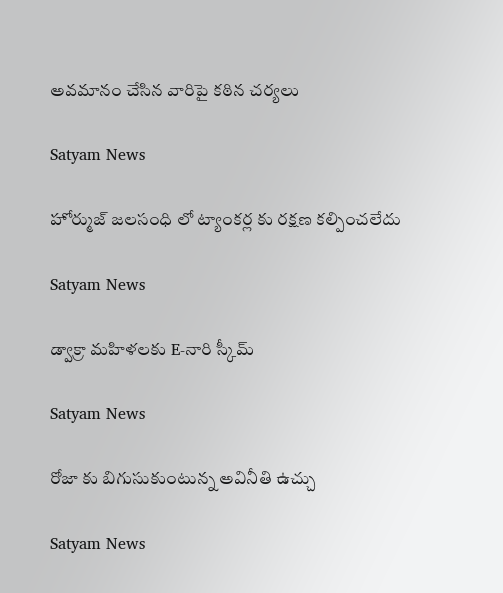అవమానం చేసిన వారిపై కఠిన చర్యలు

Satyam News

హోర్ముజ్ జలసంధి లో ట్యాంకర్ల కు రక్షణ కల్పించలేదు

Satyam News

డ్వాక్రా మహిళలకు E-నారి స్కీమ్‌

Satyam News

రోజా కు బిగుసుకుంటున్న అవినీతి ఉచ్చు

Satyam News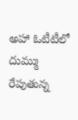అహా ఓటీటీలో దుమ్ము రేపుతున్న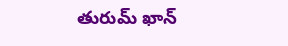తురుమ్ ఖాన్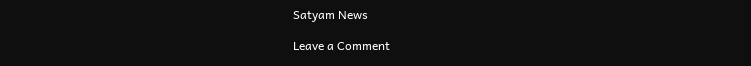Satyam News

Leave a Comment